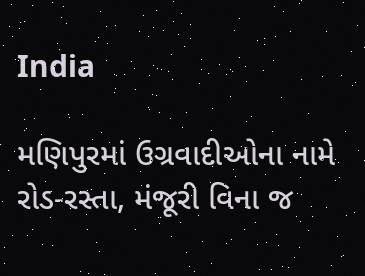India

મણિપુરમાં ઉગ્રવાદીઓના નામે રોડ-રસ્તા, મંજૂરી વિના જ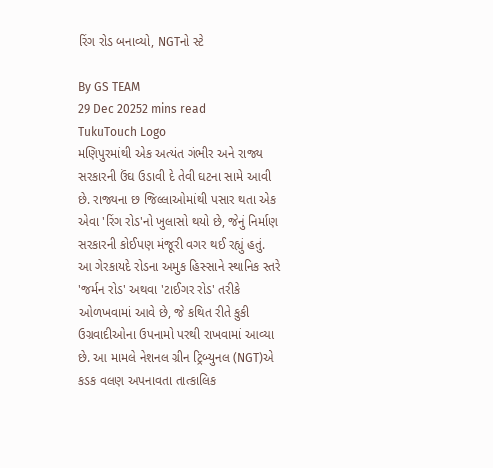રિંગ રોડ બનાવ્યો, NGTનો સ્ટે

By GS TEAM
29 Dec 20252 mins read
TukuTouch Logo
મણિપુરમાંથી એક અત્યંત ગંભીર અને રાજ્ય સરકારની ઉંઘ ઉડાવી દે તેવી ઘટના સામે આવી છે. રાજ્યના છ જિલ્લાઓમાંથી પસાર થતા એક એવા 'રિંગ રોડ'નો ખુલાસો થયો છે, જેનું નિર્માણ સરકારની કોઈપણ મંજૂરી વગર થઈ રહ્યું હતું. આ ગેરકાયદે રોડના અમુક હિસ્સાને સ્થાનિક સ્તરે 'જર્મન રોડ' અથવા 'ટાઈગર રોડ' તરીકે ઓળખવામાં આવે છે, જે કથિત રીતે કુકી ઉગ્રવાદીઓના ઉપનામો પરથી રાખવામાં આવ્યા છે. આ મામલે નેશનલ ગ્રીન ટ્રિબ્યુનલ (NGT)એ કડક વલણ અપનાવતા તાત્કાલિક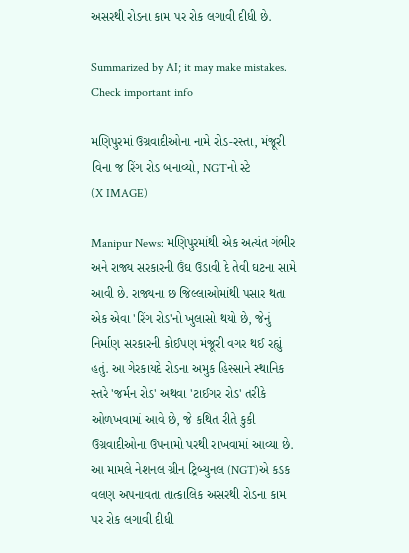અસરથી રોડના કામ પર રોક લગાવી દીધી છે.

Summarized by AI; it may make mistakes. Check important info

મણિપુરમાં ઉગ્રવાદીઓના નામે રોડ-રસ્તા, મંજૂરી વિના જ રિંગ રોડ બનાવ્યો, NGTનો સ્ટે
(X IMAGE)

Manipur News: મણિપુરમાંથી એક અત્યંત ગંભીર અને રાજ્ય સરકારની ઉંઘ ઉડાવી દે તેવી ઘટના સામે આવી છે. રાજ્યના છ જિલ્લાઓમાંથી પસાર થતા એક એવા 'રિંગ રોડ'નો ખુલાસો થયો છે, જેનું નિર્માણ સરકારની કોઈપણ મંજૂરી વગર થઈ રહ્યું હતું. આ ગેરકાયદે રોડના અમુક હિસ્સાને સ્થાનિક સ્તરે 'જર્મન રોડ' અથવા 'ટાઈગર રોડ' તરીકે ઓળખવામાં આવે છે, જે કથિત રીતે કુકી ઉગ્રવાદીઓના ઉપનામો પરથી રાખવામાં આવ્યા છે. આ મામલે નેશનલ ગ્રીન ટ્રિબ્યુનલ (NGT)એ કડક વલણ અપનાવતા તાત્કાલિક અસરથી રોડના કામ પર રોક લગાવી દીધી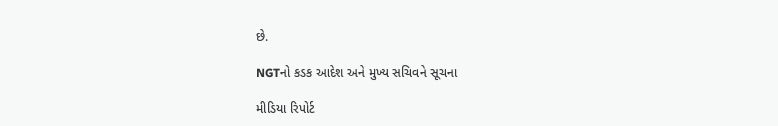છે.

NGTનો કડક આદેશ અને મુખ્ય સચિવને સૂચના

મીડિયા રિપોર્ટ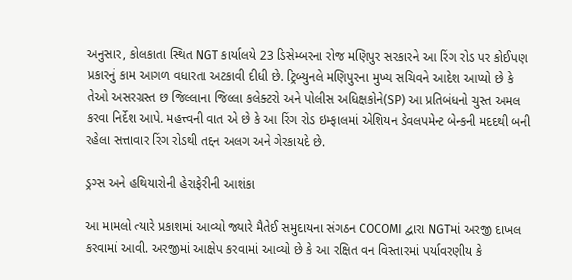અનુસાર, કોલકાતા સ્થિત NGT કાર્યાલયે 23 ડિસેમ્બરના રોજ મણિપુર સરકારને આ રિંગ રોડ પર કોઈપણ પ્રકારનું કામ આગળ વધારતા અટકાવી દીધી છે. ટ્રિબ્યુનલે મણિપુરના મુખ્ય સચિવને આદેશ આપ્યો છે કે તેઓ અસરગ્રસ્ત છ જિલ્લાના જિલ્લા કલેક્ટરો અને પોલીસ અધિક્ષકોને(SP) આ પ્રતિબંધનો ચુસ્ત અમલ કરવા નિર્દેશ આપે. મહત્ત્વની વાત એ છે કે આ રિંગ રોડ ઇમ્ફાલમાં એશિયન ડેવલપમેન્ટ બેન્કની મદદથી બની રહેલા સત્તાવાર રિંગ રોડથી તદ્દન અલગ અને ગેરકાયદે છે.

ડ્રગ્સ અને હથિયારોની હેરાફેરીની આશંકા

આ મામલો ત્યારે પ્રકાશમાં આવ્યો જ્યારે મૈતેઈ સમુદાયના સંગઠન COCOMI દ્વારા NGTમાં અરજી દાખલ કરવામાં આવી. અરજીમાં આક્ષેપ કરવામાં આવ્યો છે કે આ રક્ષિત વન વિસ્તારમાં પર્યાવરણીય કે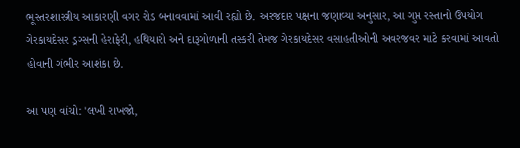ભૂસ્તરશાસ્ત્રીય આકારણી વગર રોડ બનાવવામાં આવી રહ્યો છે. અરજદાર પક્ષના જણાવ્યા અનુસાર, આ ગુપ્ત રસ્તાનો ઉપયોગ ગેરકાયદેસર ડ્રગ્સની હેરાફેરી, હથિયારો અને દારૂગોળાની તસ્કરી તેમજ ગેરકાયદેસર વસાહતીઓની અવરજવર માટે કરવામાં આવતો હોવાની ગંભીર આશંકા છે.

આ પણ વાંચો: 'લખી રાખજો,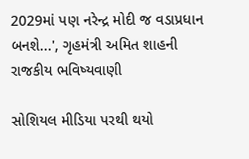2029માં પણ નરેન્દ્ર મોદી જ વડાપ્રધાન બનશે...', ગૃહમંત્રી અમિત શાહની રાજકીય ભવિષ્યવાણી

સોશિયલ મીડિયા પરથી થયો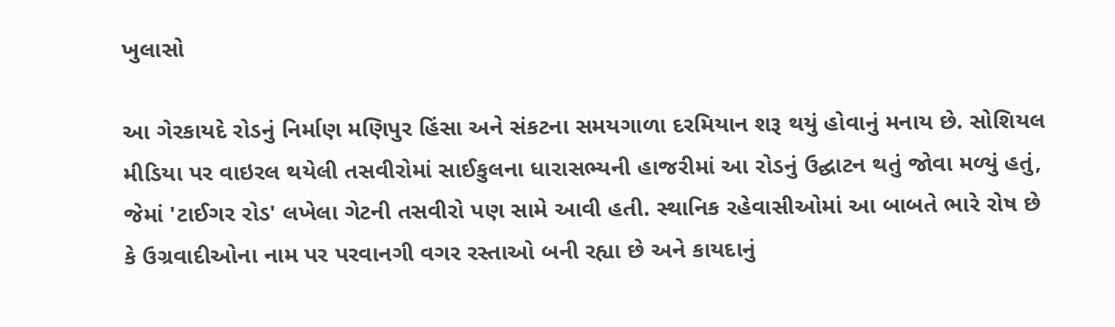ખુલાસો

આ ગેરકાયદે રોડનું નિર્માણ મણિપુર હિંસા અને સંકટના સમયગાળા દરમિયાન શરૂ થયું હોવાનું મનાય છે. સોશિયલ મીડિયા પર વાઇરલ થયેલી તસવીરોમાં સાઈકુલના ધારાસભ્યની હાજરીમાં આ રોડનું ઉદ્ઘાટન થતું જોવા મળ્યું હતું, જેમાં 'ટાઈગર રોડ' લખેલા ગેટની તસવીરો પણ સામે આવી હતી. સ્થાનિક રહેવાસીઓમાં આ બાબતે ભારે રોષ છે કે ઉગ્રવાદીઓના નામ પર પરવાનગી વગર રસ્તાઓ બની રહ્યા છે અને કાયદાનું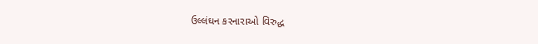ઉલ્લંઘન કરનારાઓ વિરુદ્ધ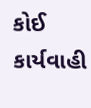કોઈ કાર્યવાહી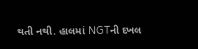થતી નથી. હાલમાં NGTની દખલ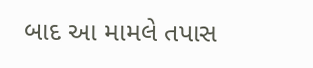બાદ આ મામલે તપાસ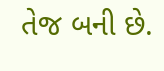તેજ બની છે.